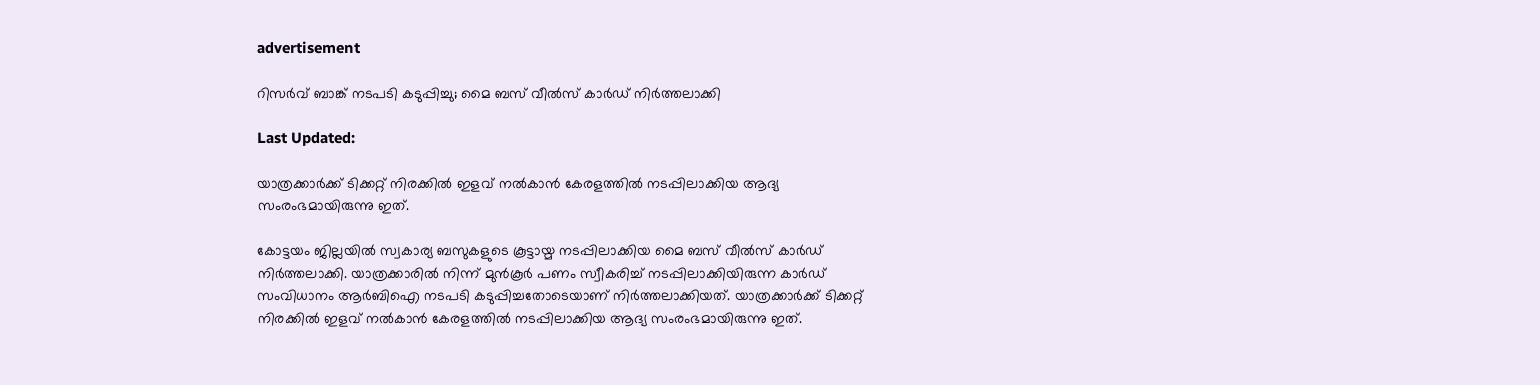advertisement

റിസർവ് ബാങ്ക് നടപടി കടുപ്പിച്ചു; മൈ ബസ് വീല്‍സ് കാര്‍ഡ് നിര്‍ത്തലാക്കി

Last Updated:

യാത്രക്കാര്‍ക്ക് ടിക്കറ്റ് നിരക്കിൽ ഇളവ് നൽകാന്‍ കേരളത്തിൽ നടപ്പിലാക്കിയ ആദ്യ സംരംഭമായിരുന്നു ഇത്.

കോട്ടയം ജില്ലയിൽ സ്വകാര്യ ബസുകളുടെ കൂട്ടായ്മ നടപ്പിലാക്കിയ മൈ ബസ് വീല്‍സ് കാര്‍ഡ് നിർ‌ത്തലാക്കി. യാത്രക്കാരിൽ നിന്ന് മുൻകൂർ പണം സ്വീകരിച്ച് നടപ്പിലാക്കിയിരുന്ന കാർഡ് സംവിധാനം ആർബിഐ നടപടി കടുപ്പിച്ചതോടെയാണ് നിര്‍ത്തലാക്കിയത്. യാത്രക്കാര്‍ക്ക് ടിക്കറ്റ് നിരക്കിൽ ഇളവ് നൽകാന്‍ കേരളത്തിൽ നടപ്പിലാക്കിയ ആദ്യ സംരംഭമായിരുന്നു ഇത്.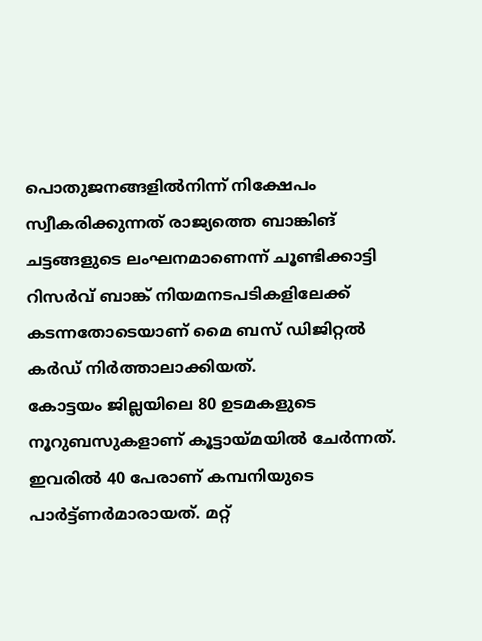പൊതുജനങ്ങളില്‍നിന്ന് നിക്ഷേപം സ്വീകരിക്കുന്നത് രാജ്യത്തെ ബാങ്കിങ് ചട്ടങ്ങളുടെ ലംഘനമാണെന്ന് ചൂണ്ടിക്കാട്ടി റിസര്‍വ് ബാങ്ക് നിയമനടപടികളിലേക്ക് കടന്നതോടെയാണ് മൈ ബസ് ഡിജിറ്റൽ കര്‍ഡ് നിർത്താലാക്കിയത്.
കോട്ടയം ജില്ലയിലെ 80 ഉടമകളുടെ നൂറുബസുകളാണ് കൂട്ടായ്മയില്‍ ചേര്‍ന്നത്. ഇവരില്‍ 40 പേരാണ് കമ്പനിയുടെ പാര്‍ട്ട്ണര്‍മാരായത്. മറ്റ്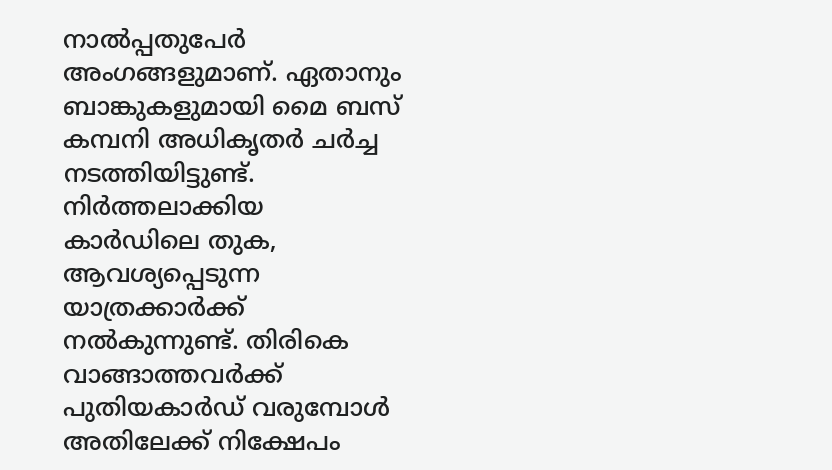നാല്‍പ്പതുപേര്‍ അംഗങ്ങളുമാണ്. ഏതാനും ബാങ്കുകളുമായി മൈ ബസ് കമ്പനി അധികൃതര്‍ ചര്‍ച്ച നടത്തിയിട്ടുണ്ട്. നിര്‍ത്തലാക്കിയ കാര്‍ഡിലെ തുക, ആവശ്യപ്പെടുന്ന യാത്രക്കാര്‍ക്ക് നല്‍കുന്നുണ്ട്. തിരികെ വാങ്ങാത്തവര്‍ക്ക് പുതിയകാര്‍ഡ് വരുമ്പോള്‍ അതിലേക്ക് നിക്ഷേപം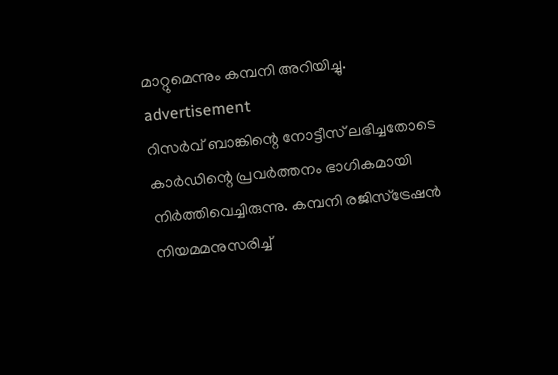മാറ്റുമെന്നും കമ്പനി അറിയിച്ചു.
advertisement
റിസര്‍വ് ബാങ്കിന്റെ നോട്ടീസ് ലഭിച്ചതോടെ കാര്‍ഡിന്റെ പ്രവര്‍ത്തനം ഭാഗികമായി നിര്‍ത്തിവെച്ചിരുന്നു. കമ്പനി രജിസ്ട്രേഷന്‍ നിയമമനുസരിച്ച്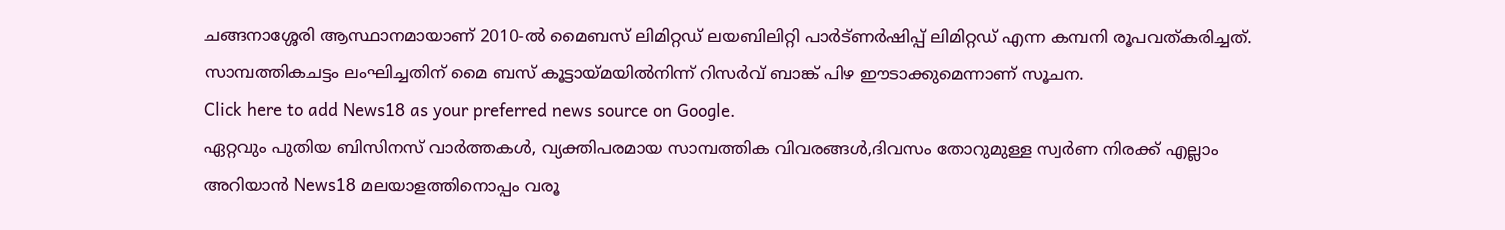ചങ്ങനാശ്ശേരി ആസ്ഥാനമായാണ് 2010-ല്‍ മൈബസ് ലിമിറ്റഡ് ലയബിലിറ്റി പാര്‍ട്ണര്‍ഷിപ്പ് ലിമിറ്റഡ് എന്ന കമ്പനി രൂപവത്കരിച്ചത്. സാമ്പത്തികചട്ടം ലംഘിച്ചതിന് മൈ ബസ് കൂട്ടായ്മയില്‍നിന്ന് റിസര്‍വ് ബാങ്ക് പിഴ ഈടാക്കുമെന്നാണ് സൂചന.
Click here to add News18 as your preferred news source on Google.
ഏറ്റവും പുതിയ ബിസിനസ് വാർത്തകൾ, വ്യക്തിപരമായ സാമ്പത്തിക വിവരങ്ങൾ,ദിവസം തോറുമുള്ള സ്വർണ നിരക്ക് എല്ലാം അറിയാൻ News18 മലയാളത്തിനൊപ്പം വരൂ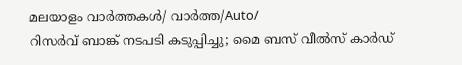മലയാളം വാർത്തകൾ/ വാർത്ത/Auto/
റിസർവ് ബാങ്ക് നടപടി കടുപ്പിച്ചു; മൈ ബസ് വീല്‍സ് കാര്‍ഡ്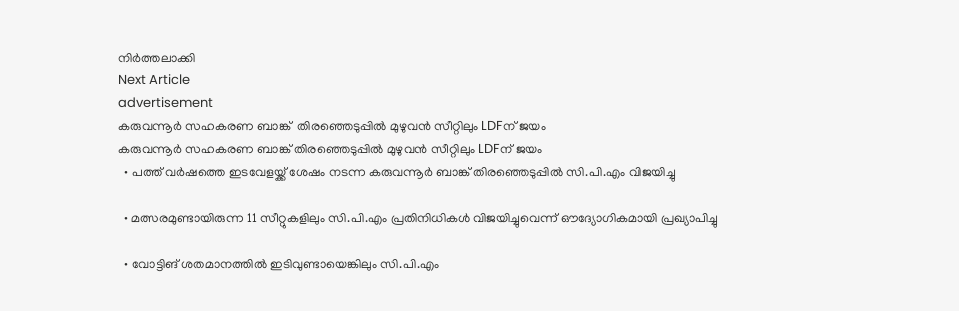നിര്‍ത്തലാക്കി
Next Article
advertisement
കരുവന്നൂർ സഹകരണ ബാങ്ക്  തിരഞ്ഞെടുപ്പിൽ മുഴുവൻ സീറ്റിലും LDFന് ജയം
കരുവന്നൂർ സഹകരണ ബാങ്ക് തിരഞ്ഞെടുപ്പിൽ മുഴുവൻ സീറ്റിലും LDFന് ജയം
  • പത്ത് വർഷത്തെ ഇടവേളയ്ക്ക് ശേഷം നടന്ന കരുവന്നൂർ ബാങ്ക് തിരഞ്ഞെടുപ്പിൽ സി.പി.എം വിജയിച്ചു

  • മത്സരമുണ്ടായിരുന്ന 11 സീറ്റുകളിലും സി.പി.എം പ്രതിനിധികൾ വിജയിച്ചുവെന്ന് ഔദ്യോഗികമായി പ്രഖ്യാപിച്ചു

  • വോട്ടിങ് ശതമാനത്തിൽ ഇടിവുണ്ടായെങ്കിലും സി.പി.എം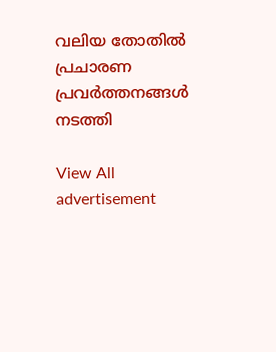വലിയ തോതിൽ പ്രചാരണ പ്രവർത്തനങ്ങൾ നടത്തി

View All
advertisement